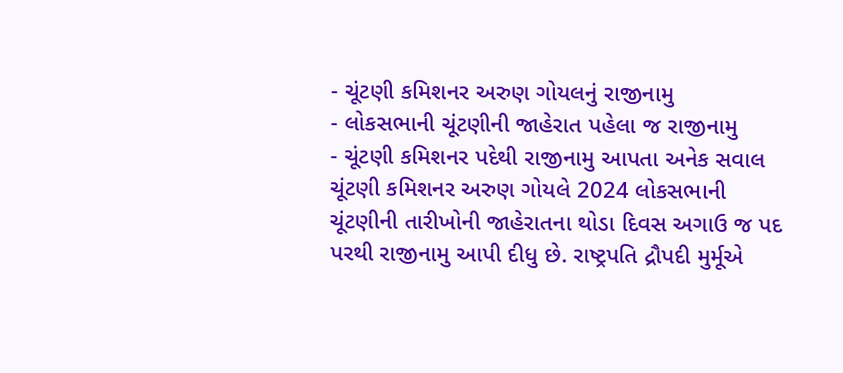- ચૂંટણી કમિશનર અરુણ ગોયલનું રાજીનામુ
- લોકસભાની ચૂંટણીની જાહેરાત પહેલા જ રાજીનામુ
- ચૂંટણી કમિશનર પદેથી રાજીનામુ આપતા અનેક સવાલ
ચૂંટણી કમિશનર અરુણ ગોયલે 2024 લોકસભાની ચૂંટણીની તારીખોની જાહેરાતના થોડા દિવસ અગાઉ જ પદ પરથી રાજીનામુ આપી દીધુ છે. રાષ્ટ્રપતિ દ્રૌપદી મુર્મૂએ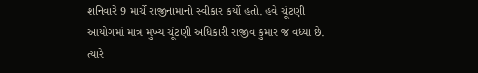શનિવારે 9 માર્ચે રાજીનામાનો સ્વીકાર કર્યો હતો. હવે ચૂંટણી આયોગમાં માત્ર મુખ્ય ચૂંટણી અધિકારી રાજીવ કુમાર જ વધ્યા છે. ત્યારે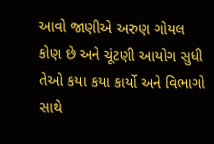આવો જાણીએ અરુણ ગોયલ કોણ છે અને ચૂંટણી આયોગ સુધી તેઓ કયા કયા કાર્યો અને વિભાગો સાથે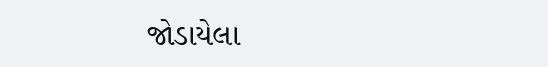જોડાયેલા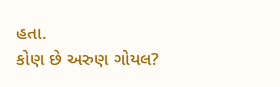હતા.
કોણ છે અરુણ ગોયલ?